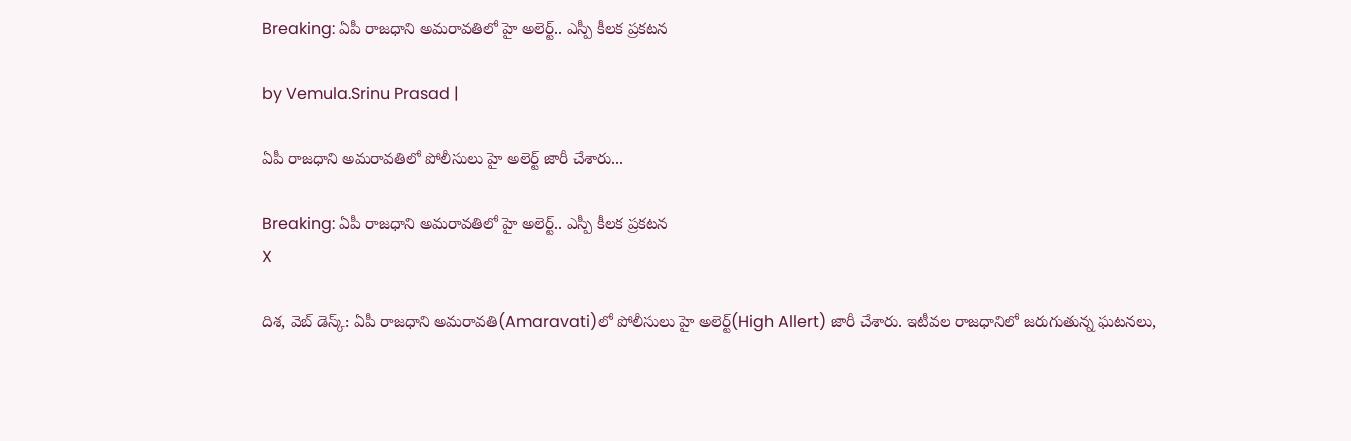Breaking: ఏపీ రాజధాని అమరావతిలో హై అలెర్ట్.. ఎస్పీ కీలక ప్రకటన

by Vemula.Srinu Prasad |

ఏపీ రాజధాని అమరావతిలో పోలీసులు హై అలెర్ట్ జారీ చేశారు...

Breaking: ఏపీ రాజధాని అమరావతిలో హై అలెర్ట్.. ఎస్పీ కీలక ప్రకటన
X

దిశ, వెబ్ డెస్క్: ఏపీ రాజధాని అమరావతి(Amaravati)లో పోలీసులు హై అలెర్ట్(High Allert) జారీ చేశారు. ఇటీవల రాజధానిలో జరుగుతున్న ఘటనలు,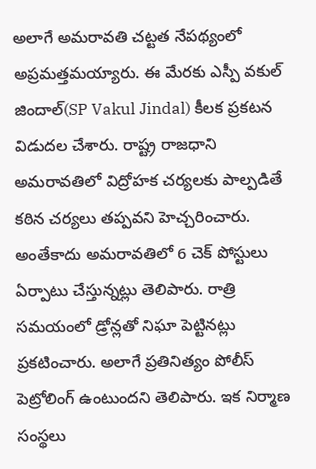అలాగే అమరావతి చట్టత నేపథ్యంలో అప్రమత్తమయ్యారు. ఈ మేరకు ఎస్పీ వకుల్ జిందాల్(SP Vakul Jindal) కీలక ప్రకటన విడుదల చేశారు. రాష్ట్ర రాజధాని అమరావతిలో విద్రోహక చర్యలకు పాల్పడితే కఠిన చర్యలు తప్పవని హెచ్చరించారు. అంతేకాదు అమరావతిలో 6 చెక్ పోస్టులు ఏర్పాటు చేస్తున్నట్లు తెలిపారు. రాత్రి సమయంలో డ్రోన్లతో నిఘా పెట్టినట్లు ప్రకటించారు. అలాగే ప్రతినిత్యం పోలీస్ పెట్రోలింగ్ ఉంటుందని తెలిపారు. ఇక నిర్మాణ సంస్థలు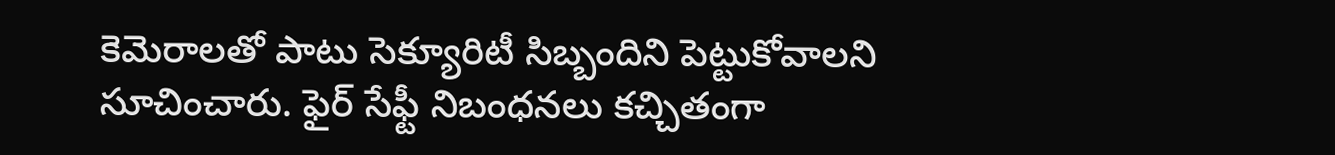కెమెరాలతో పాటు సెక్యూరిటీ సిబ్బందిని పెట్టుకోవాలని సూచించారు. ఫైర్ సేఫ్టీ నిబంధనలు కచ్చితంగా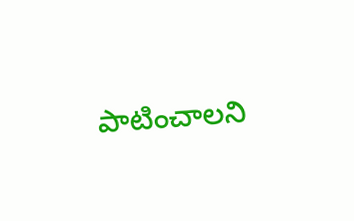పాటించాలని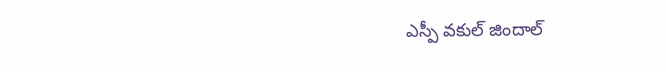ఎస్పీ వకుల్ జిందాల్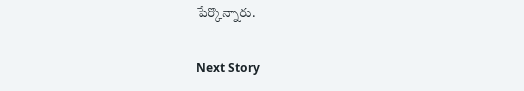పేర్కొన్నారు.

Next Story